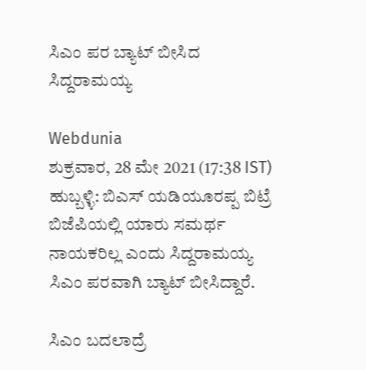ಸಿಎಂ ಪರ ಬ್ಯಾಟ್ ಬೀಸಿದ ಸಿದ್ದರಾಮಯ್ಯ

Webdunia
ಶುಕ್ರವಾರ, 28 ಮೇ 2021 (17:38 IST)
ಹುಬ್ಬಳ್ಳಿ: ಬಿಎಸ್ ಯಡಿಯೂರಪ್ಪ ಬಿಟ್ರೆ ಬಿಜೆಪಿಯಲ್ಲಿ ಯಾರು ಸಮರ್ಥ ನಾಯಕರಿಲ್ಲ ಎಂದು ಸಿದ್ದರಾಮಯ್ಯ ಸಿಎಂ ಪರವಾಗಿ ಬ್ಯಾಟ್ ಬೀಸಿದ್ದಾರೆ.

ಸಿಎಂ ಬದಲಾದ್ರೆ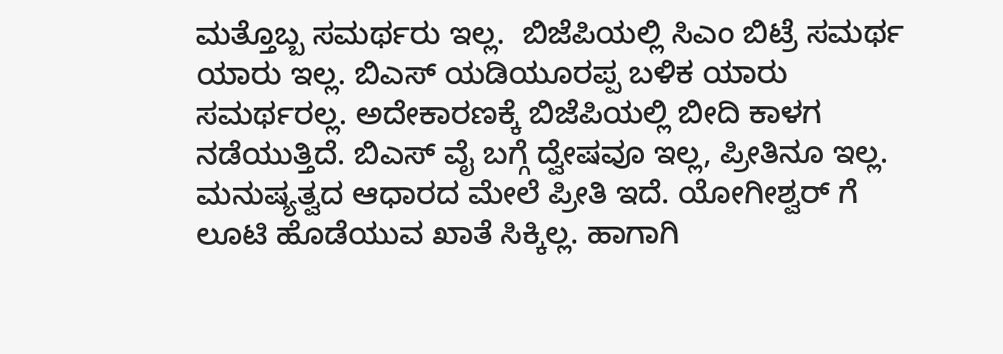ಮತ್ತೊಬ್ಬ ಸಮರ್ಥರು ಇಲ್ಲ.  ಬಿಜೆಪಿಯಲ್ಲಿ ಸಿಎಂ ಬಿಟ್ರೆ ಸಮರ್ಥ  ಯಾರು ಇಲ್ಲ. ಬಿಎಸ್ ಯಡಿಯೂರಪ್ಪ ಬಳಿಕ ಯಾರು ಸಮರ್ಥರಲ್ಲ. ಅದೇಕಾರಣಕ್ಕೆ ಬಿಜೆಪಿಯಲ್ಲಿ ಬೀದಿ ಕಾಳಗ ನಡೆಯುತ್ತಿದೆ. ಬಿಎಸ್ ವೈ ಬಗ್ಗೆ ದ್ವೇಷವೂ ಇಲ್ಲ, ಪ್ರೀತಿನೂ ಇಲ್ಲ. ಮನುಷ್ಯತ್ವದ ಆಧಾರದ ಮೇಲೆ ಪ್ರೀತಿ ಇದೆ. ಯೋಗೀಶ್ವರ್ ಗೆ ಲೂಟಿ ಹೊಡೆಯುವ ಖಾತೆ ಸಿಕ್ಕಿಲ್ಲ. ಹಾಗಾಗಿ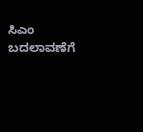ಸಿಎಂ ಬದಲಾವಣೆಗೆ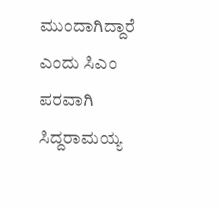ಮುಂದಾಗಿದ್ದಾರೆ ಎಂದು ಸಿಎಂ ಪರವಾಗಿ ಸಿದ್ದರಾಮಯ್ಯ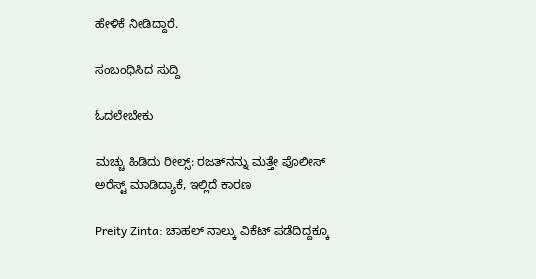ಹೇಳಿಕೆ ನೀಡಿದ್ದಾರೆ.

ಸಂಬಂಧಿಸಿದ ಸುದ್ದಿ

ಓದಲೇಬೇಕು

ಮಚ್ಚು ಹಿಡಿದು ರೀಲ್ಸ್‌: ರಜತ್‌ನನ್ನು ಮತ್ತೇ ಪೊಲೀಸ್ ಅರೆಸ್ಟ್ ಮಾಡಿದ್ಯಾಕೆ, ಇಲ್ಲಿದೆ ಕಾರಣ

Preity Zinta: ಚಾಹಲ್ ನಾಲ್ಕು ವಿಕೆಟ್ ಪಡೆದಿದ್ದಕ್ಕೂ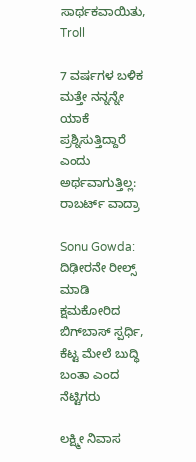ಸಾರ್ಥಕವಾಯಿತು, Troll

7 ವರ್ಷಗಳ ಬಳಿಕ ಮತ್ತೇ ನನ್ನನ್ನೇ ಯಾಕೆ ಪ್ರಶ್ನಿಸುತ್ತಿದ್ದಾರೆ ಎಂದು ಅರ್ಥವಾಗುತ್ತಿಲ್ಲ: ರಾಬರ್ಟ್‌ ವಾದ್ರಾ

Sonu Gowda: ದಿಢೀರನೇ ರೀಲ್ಸ್ ಮಾಡಿ ಕ್ಷಮಕೋರಿದ ಬಿಗ್‌ಬಾಸ್‌ ಸ್ಪರ್ಧಿ, ಕೆಟ್ಟ ಮೇಲೆ ಬುದ್ಧಿ ಬಂತಾ ಎಂದ ನೆಟ್ಟಿಗರು

ಲಕ್ಷ್ಮೀ ನಿವಾಸ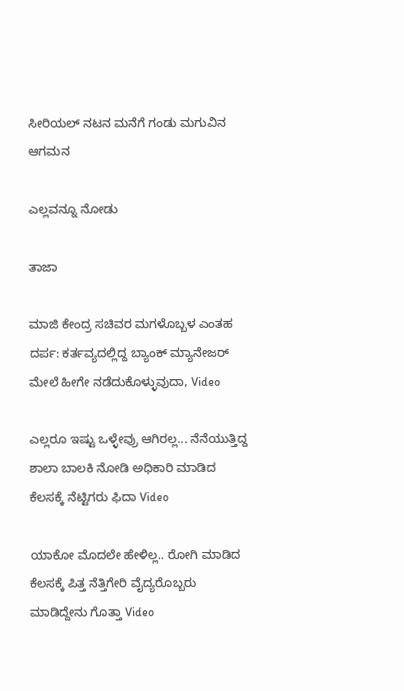ಸೀರಿಯಲ್ ನಟನ ಮನೆಗೆ ಗಂಡು ಮಗುವಿನ ಆಗಮನ

ಎಲ್ಲವನ್ನೂ ನೋಡು

ತಾಜಾ

ಮಾಜಿ ಕೇಂದ್ರ ಸಚಿವರ ಮಗಳೊಬ್ಬಳ ಎಂತಹ ದರ್ಪ: ಕರ್ತವ್ಯದಲ್ಲಿದ್ದ ಬ್ಯಾಂಕ್ ಮ್ಯಾನೇಜರ್ ಮೇಲೆ ಹೀಗೇ ನಡೆದುಕೊಳ್ಳುವುದಾ, Video

ಎಲ್ಲರೂ ಇಷ್ಟು ಒಳ್ಳೇವ್ರು ಆಗಿರಲ್ಲ... ನೆನೆಯುತ್ತಿದ್ದ ಶಾಲಾ ಬಾಲಕಿ ನೋಡಿ ಅಧಿಕಾರಿ ಮಾಡಿದ ಕೆಲಸಕ್ಕೆ ನೆಟ್ಟಿಗರು ಫಿದಾ Video

ಯಾಕೋ ಮೊದಲೇ ಹೇಳಿಲ್ಲ.. ರೋಗಿ ಮಾಡಿದ ಕೆಲಸಕ್ಕೆ ಪಿತ್ತ ನೆತ್ತಿಗೇರಿ ವೈದ್ಯರೊಬ್ಬರು ಮಾಡಿದ್ದೇನು ಗೊತ್ತಾ Video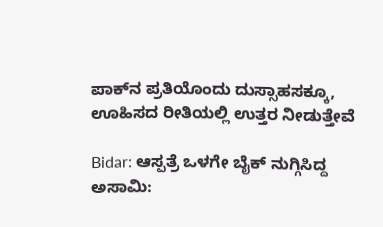ಪಾಕ್‌ನ ಪ್ರತಿಯೊಂದು ದುಸ್ಸಾಹಸಕ್ಕೂ, ಊಹಿಸದ ರೀತಿಯಲ್ಲಿ ಉತ್ತರ ನೀಡುತ್ತೇವೆ

Bidar: ಆಸ್ಪತ್ರೆ ಒಳಗೇ ಬೈಕ್ ನುಗ್ಗಿಸಿದ್ದ ಅಸಾಮಿ: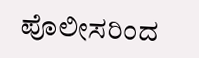ಪೊಲೀಸರಿಂದ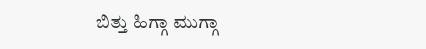ಬಿತ್ತು ಹಿಗ್ಗಾ ಮುಗ್ಗಾ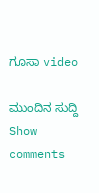ಗೂಸಾ video

ಮುಂದಿನ ಸುದ್ದಿ
Show comments